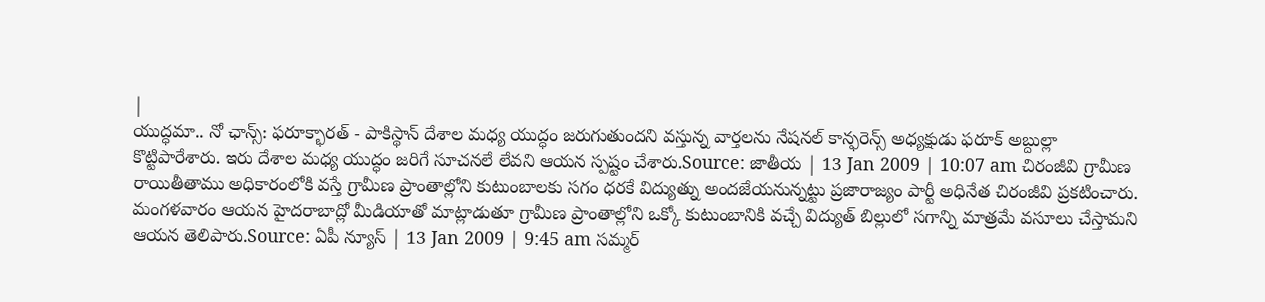|
యుద్ధమా.. నో ఛాన్స్: ఫరూక్భారత్ - పాకిస్థాన్ దేశాల మధ్య యుద్ధం జరుగుతుందని వస్తున్న వార్తలను నేషనల్ కాన్ఫరెన్స్ అధ్యక్షుడు ఫరూక్ అబ్దుల్లా కొట్టిపారేశారు. ఇరు దేశాల మధ్య యుద్ధం జరిగే సూచనలే లేవని ఆయన స్పష్టం చేశారు.Source: జాతీయ | 13 Jan 2009 | 10:07 am చిరంజీవి గ్రామీణ రాయితీతాము అధికారంలోకి వస్తే గ్రామీణ ప్రాంతాల్లోని కుటుంబాలకు సగం ధరకే విద్యుత్ను అందజేయనున్నట్టు ప్రజారాజ్యం పార్టీ అధినేత చిరంజీవి ప్రకటించారు. మంగళవారం ఆయన హైదరాబాద్లో మీడియాతో మాట్లాడుతూ గ్రామీణ ప్రాంతాల్లోని ఒక్కో కుటుంబానికి వచ్చే విద్యుత్ బిల్లులో సగాన్ని మాత్రమే వసూలు చేస్తామని ఆయన తెలిపారు.Source: ఏపీ న్యూస్ | 13 Jan 2009 | 9:45 am సమ్మర్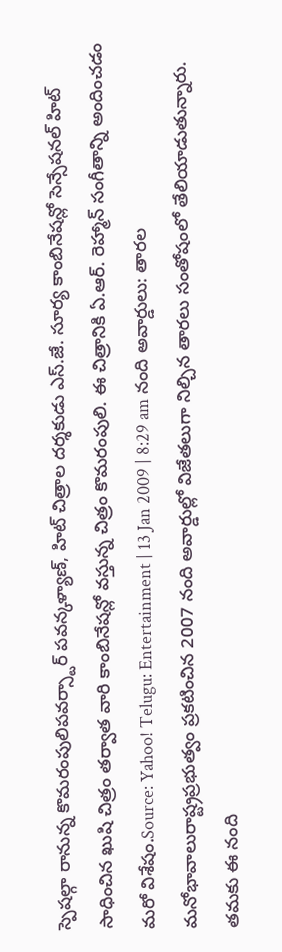స్పెషల్గా రానున్న కొమరంపులిపవర్స్టార్ పవన్కళ్యాణ్, హిట్ చిత్రాల దర్శకుడు ఎస్.జే. సూర్య కాంబినేషన్లో సెన్సేషనల్ హిట్ సాధించిన ఖుషి చిత్రం తర్వాత వారి కాంబినేషన్లో వస్తున్న చిత్రం కొమరంపులి. ఈ చిత్రానికి ఏ.ఆర్. రెహ్మాన్ సంగీతాన్ని అందించడం మరో విశేషం.Source: Yahoo! Telugu: Entertainment | 13 Jan 2009 | 8:29 am నంది అవార్డులు: తారల మనోభావాలురాష్ట్రప్రభుత్వం ప్రకటించిన 2007 నంది అవార్డుల్లో విజేతలుగా నిల్చిన తారలు సంతోషంలో తేలియాడుతున్నారు. తమకు ఈ నంది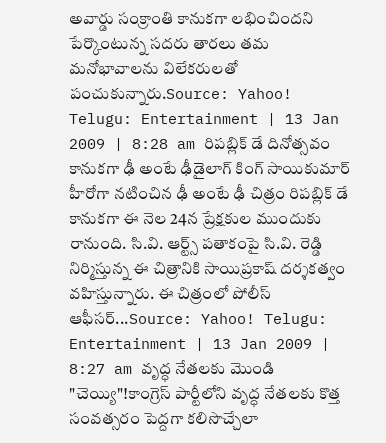అవార్డు సంక్రాంతి కానుకగా లభించిందని పేర్కొంటున్న సదరు తారలు తమ మనోభావాలను విలేకరులతో పంచుకున్నారు.Source: Yahoo! Telugu: Entertainment | 13 Jan 2009 | 8:28 am రిపబ్లిక్ డే దినోత్సవం కానుకగా ఢీ అంటే ఢీడైలాగ్ కింగ్ సాయికుమార్ హీరోగా నటించిన ఢీ అంటే ఢీ చిత్రం రిపబ్లిక్ డే కానుకగా ఈ నెల 24న ప్రేక్షకుల ముందుకు రానుంది. సి.వి. ఆర్ట్స్ పతాకంపై సి.వి. రెడ్డి నిర్మిస్తున్న ఈ చిత్రానికి సాయిప్రకాష్ దర్శకత్వం వహిస్తున్నారు. ఈ చిత్రంలో పోలీస్ ఆఫీసర్...Source: Yahoo! Telugu: Entertainment | 13 Jan 2009 | 8:27 am వృద్ధ నేతలకు మొండి "చెయ్యి"!కాంగ్రెస్ పార్టీలోని వృద్ధ నేతలకు కొత్త సంవత్సరం పెద్దగా కలిసొచ్చేలా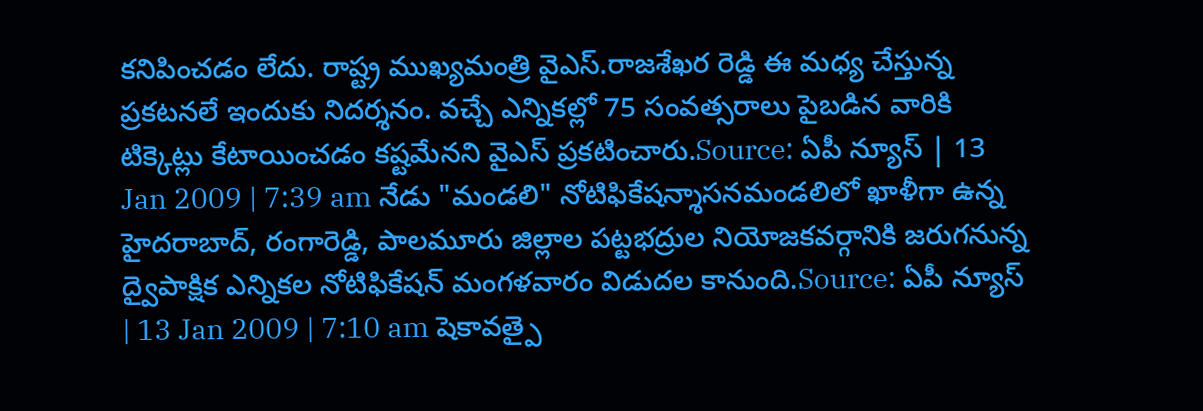కనిపించడం లేదు. రాష్ట్ర ముఖ్యమంత్రి వైఎస్.రాజశేఖర రెడ్డి ఈ మధ్య చేస్తున్న ప్రకటనలే ఇందుకు నిదర్శనం. వచ్చే ఎన్నికల్లో 75 సంవత్సరాలు పైబడిన వారికి టిక్కెట్లు కేటాయించడం కష్టమేనని వైఎస్ ప్రకటించారు.Source: ఏపీ న్యూస్ | 13 Jan 2009 | 7:39 am నేడు "మండలి" నోటిఫికేషన్శాసనమండలిలో ఖాళీగా ఉన్న హైదరాబాద్, రంగారెడ్డి, పాలమూరు జిల్లాల పట్టభద్రుల నియోజకవర్గానికి జరుగనున్న ద్వైపాక్షిక ఎన్నికల నోటిఫికేషన్ మంగళవారం విడుదల కానుంది.Source: ఏపీ న్యూస్ | 13 Jan 2009 | 7:10 am షెకావత్పై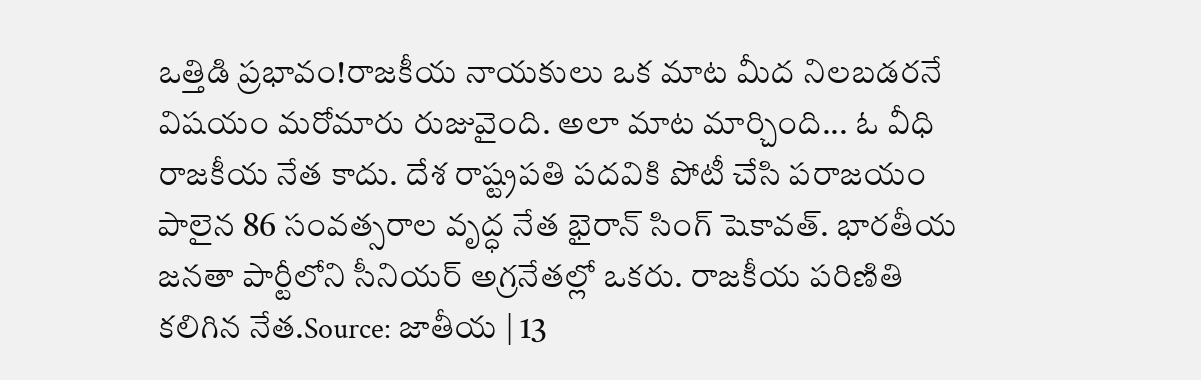ఒత్తిడి ప్రభావం!రాజకీయ నాయకులు ఒక మాట మీద నిలబడరనే విషయం మరోమారు రుజువైంది. అలా మాట మార్చింది... ఓ వీధి రాజకీయ నేత కాదు. దేశ రాష్ట్రపతి పదవికి పోటీ చేసి పరాజయం పాలైన 86 సంవత్సరాల వృద్ధ నేత భైరాన్ సింగ్ షెకావత్. భారతీయ జనతా పార్టీలోని సీనియర్ అగ్రనేతల్లో ఒకరు. రాజకీయ పరిణితి కలిగిన నేత.Source: జాతీయ | 13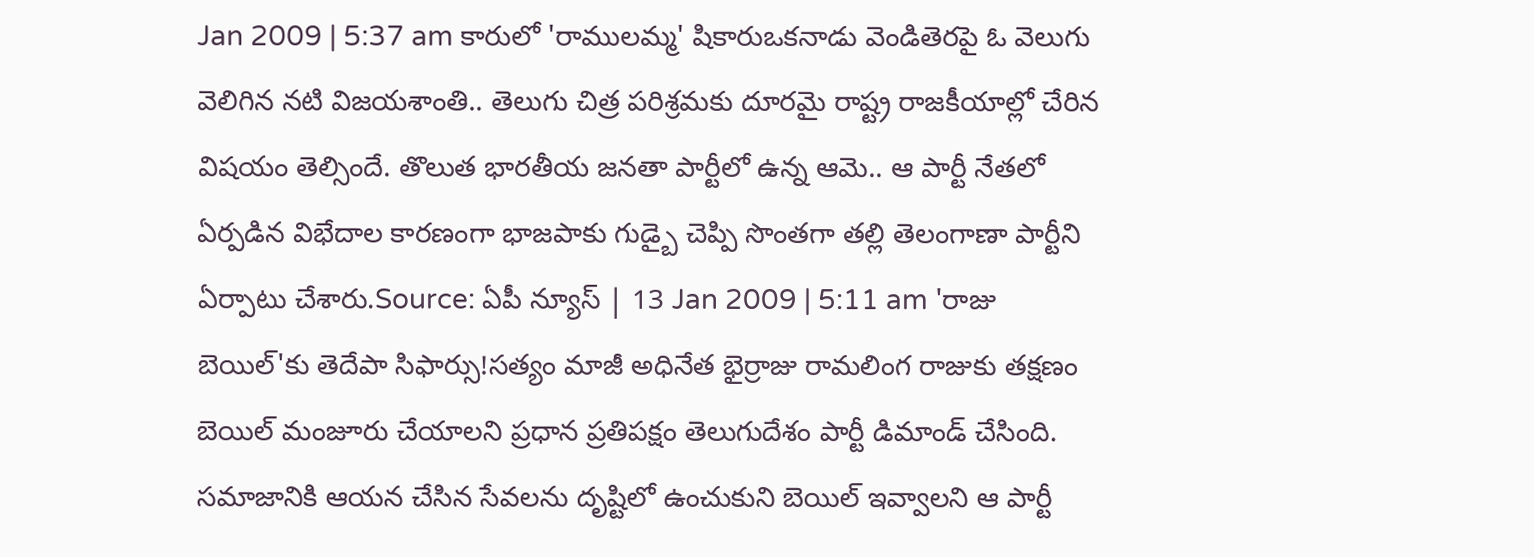Jan 2009 | 5:37 am కారులో 'రాములమ్మ' షికారుఒకనాడు వెండితెరపై ఓ వెలుగు వెలిగిన నటి విజయశాంతి.. తెలుగు చిత్ర పరిశ్రమకు దూరమై రాష్ట్ర రాజకీయాల్లో చేరిన విషయం తెల్సిందే. తొలుత భారతీయ జనతా పార్టీలో ఉన్న ఆమె.. ఆ పార్టీ నేతలో ఏర్పడిన విభేదాల కారణంగా భాజపాకు గుడ్బై చెప్పి సొంతగా తల్లి తెలంగాణా పార్టీని ఏర్పాటు చేశారు.Source: ఏపీ న్యూస్ | 13 Jan 2009 | 5:11 am 'రాజు బెయిల్'కు తెదేపా సిఫార్సు!సత్యం మాజీ అధినేత భైర్రాజు రామలింగ రాజుకు తక్షణం బెయిల్ మంజూరు చేయాలని ప్రధాన ప్రతిపక్షం తెలుగుదేశం పార్టీ డిమాండ్ చేసింది. సమాజానికి ఆయన చేసిన సేవలను దృష్టిలో ఉంచుకుని బెయిల్ ఇవ్వాలని ఆ పార్టీ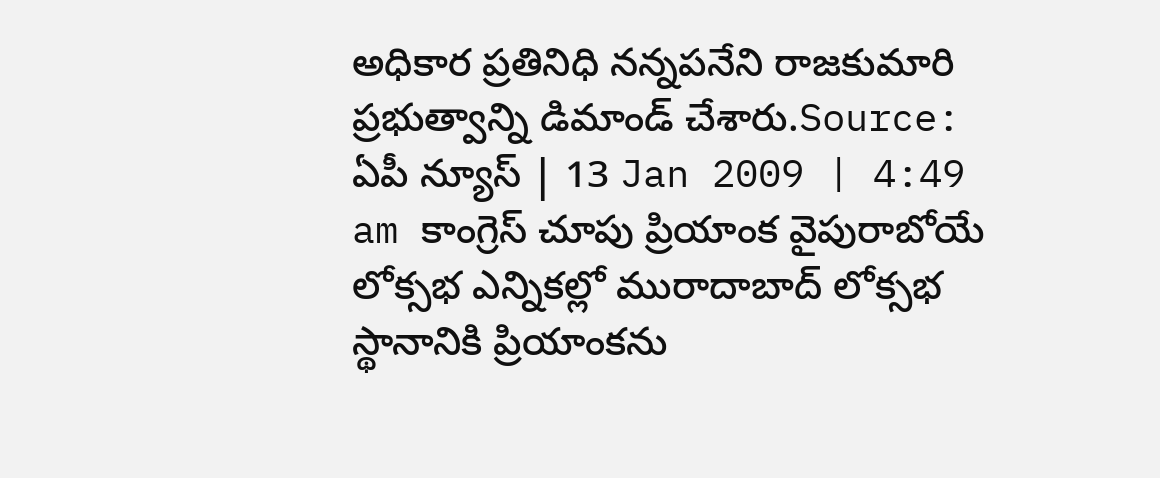అధికార ప్రతినిధి నన్నపనేని రాజకుమారి ప్రభుత్వాన్ని డిమాండ్ చేశారు.Source: ఏపీ న్యూస్ | 13 Jan 2009 | 4:49 am కాంగ్రెస్ చూపు ప్రియాంక వైపురాబోయే లోక్సభ ఎన్నికల్లో మురాదాబాద్ లోక్సభ స్థానానికి ప్రియాంకను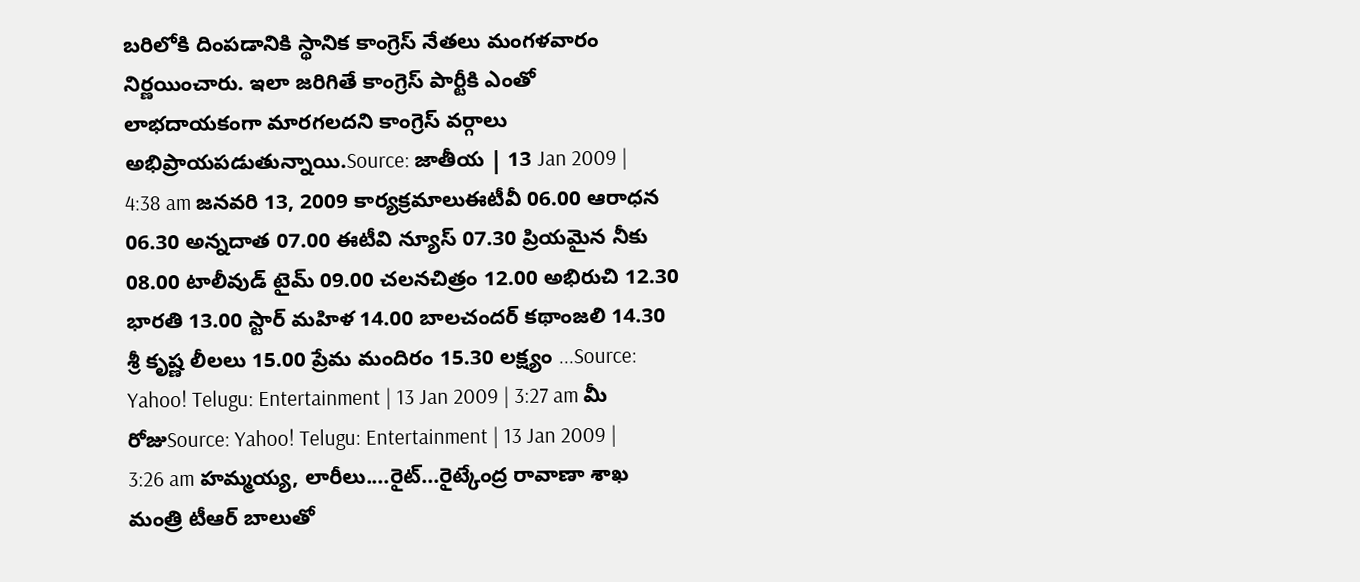బరిలోకి దింపడానికి స్థానిక కాంగ్రెస్ నేతలు మంగళవారం నిర్ణయించారు. ఇలా జరిగితే కాంగ్రెస్ పార్టీకి ఎంతో లాభదాయకంగా మారగలదని కాంగ్రెస్ వర్గాలు అభిప్రాయపడుతున్నాయి.Source: జాతీయ | 13 Jan 2009 | 4:38 am జనవరి 13, 2009 కార్యక్రమాలుఈటీవీ 06.00 ఆరాధన 06.30 అన్నదాత 07.00 ఈటీవి న్యూస్ 07.30 ప్రియమైన నీకు 08.00 టాలీవుడ్ టైమ్ 09.00 చలనచిత్రం 12.00 అభిరుచి 12.30 భారతి 13.00 స్టార్ మహిళ 14.00 బాలచందర్ కథాంజలి 14.30 శ్రీ కృష్ణ లీలలు 15.00 ప్రేమ మందిరం 15.30 లక్ష్యం ...Source: Yahoo! Telugu: Entertainment | 13 Jan 2009 | 3:27 am మీ రోజుSource: Yahoo! Telugu: Entertainment | 13 Jan 2009 | 3:26 am హమ్మయ్య, లారీలు....రైట్...రైట్కేంద్ర రావాణా శాఖ మంత్రి టీఆర్ బాలుతో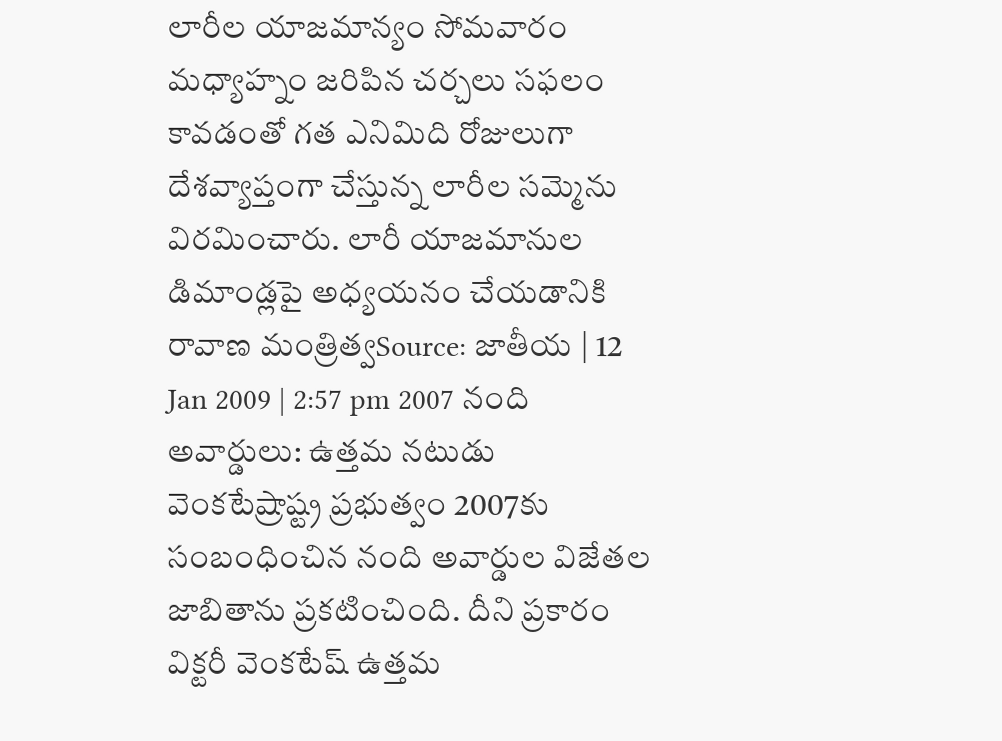లారీల యాజమాన్యం సోమవారం మధ్యాహ్నం జరిపిన చర్చలు సఫలం కావడంతో గత ఎనిమిది రోజులుగా దేశవ్యాప్తంగా చేస్తున్న లారీల సమ్మెను విరమించారు. లారీ యాజమానుల డిమాండ్లపై అధ్యయనం చేయడానికి రావాణ మంత్రిత్వSource: జాతీయ | 12 Jan 2009 | 2:57 pm 2007 నంది అవార్డులు: ఉత్తమ నటుడు వెంకటేష్రాష్ట్ర ప్రభుత్వం 2007కు సంబంధించిన నంది అవార్డుల విజేతల జాబితాను ప్రకటించింది. దీని ప్రకారం విక్టరీ వెంకటేష్ ఉత్తమ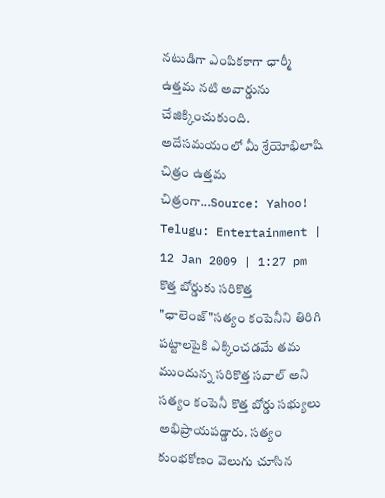నటుడిగా ఎంపికకాగా ఛార్మీ ఉత్తమ నటి అవార్డును చేజిక్కించుకుంది. అదేసమయంలో మీ శ్రేయోభిలాషి చిత్రం ఉత్తమ చిత్రంగా...Source: Yahoo! Telugu: Entertainment | 12 Jan 2009 | 1:27 pm కొత్త బోర్డుకు సరికొత్త "ఛాలెంజ్"సత్యం కంపెనీని తిరిగి పట్టాలపైకి ఎక్కించడమే తమ ముందున్న సరికొత్త సవాల్ అని సత్యం కంపెనీ కొత్త బోర్డు సభ్యులు అభిప్రాయపడ్డారు. సత్యం కుంభకోణం వెలుగు చూసిన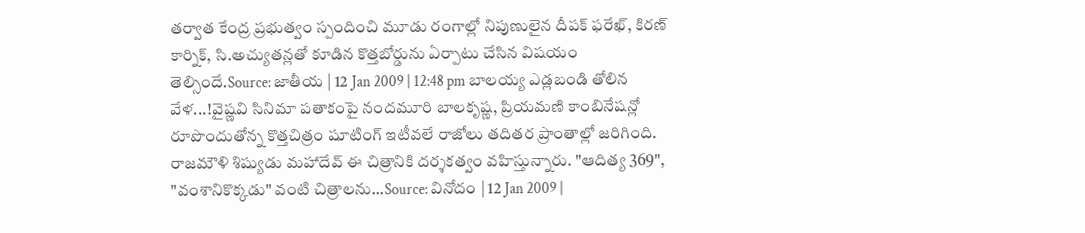తర్వాత కేంద్ర ప్రభుత్వం స్పందించి మూడు రంగాల్లో నిపుణులైన దీపక్ ఫరేఖ్, కిరణ్ కార్నిక్, సి.అచ్యుతన్లతో కూడిన కొత్తబోర్డును ఏర్పాటు చేసిన విషయం తెల్సిందే.Source: జాతీయ | 12 Jan 2009 | 12:48 pm బాలయ్య ఎడ్లబండి తోలిన వేళ...!వైష్ణవి సినిమా పతాకంపై నందమూరి బాలకృష్ణ, ప్రియమణి కాంబినేషన్లో రూపొందుతోన్న కొత్తచిత్రం షూటింగ్ ఇటీవలే రాజోలు తదితర ప్రాంతాల్లో జరిగింది. రాజమౌళి శిష్యుడు మహాదేవ్ ఈ చిత్రానికి దర్శకత్వం వహిస్తున్నారు. "ఆదిత్య 369", "వంశానికొక్కడు" వంటి చిత్రాలను...Source: వినోదం | 12 Jan 2009 |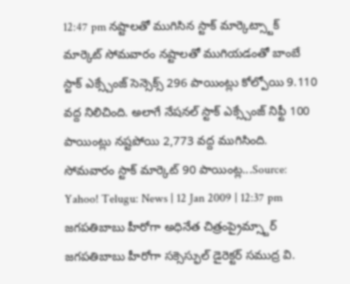12:47 pm నష్టాలతో ముగిసిన స్టాక్ మార్కెట్స్టాక్ మార్కెట్ సోమవారం నష్టాలతో ముగియడంతో బాంబే స్టాక్ ఎక్స్చేంజ్ సెన్సెక్స్ 296 పాయింట్లు కోల్పోయి 9.110 వద్ద నిలిచింది. అలాగే నేషనల్ స్టాక్ ఎక్స్చేంజ్ నిఫ్టీ 100 పాయింట్లు నష్టపోయి 2,773 వద్ద ముగిసింది. సోమవారం స్టాక్ మార్కెట్ 90 పాయింట్ల...Source: Yahoo! Telugu: News | 12 Jan 2009 | 12:37 pm జగపతిబాబు హీరోగా అధినేత చిత్రంప్రైమ్స్టార్ జగపతిబాబు హీరోగా సక్సెస్ఫుల్ డైరెక్టర్ సముద్ర వి.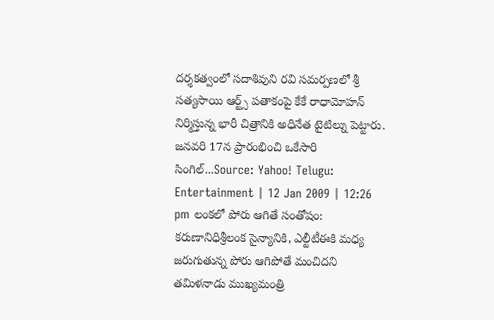దర్శకత్వంలో సదాశివుని రవి సమర్పణలో శ్రీ సత్యసాయి ఆర్ట్స్ పతాకంపై కేకే రాధామోహన్ నిర్మిస్తున్న భారీ చిత్రానికి అధినేత టైటిల్ను పెట్టారు. జనవరి 17న ప్రారంభించి ఒకేసారి సింగిల్...Source: Yahoo! Telugu: Entertainment | 12 Jan 2009 | 12:26 pm లంకలో పోరు ఆగితే సంతోషం: కరుణానిధిశ్రీలంక సైన్యానికి, ఎల్టీటీఈకి మధ్య జరుగుతున్న పోరు ఆగిపోతే మంచిదని తమిళనాడు ముఖ్యమంత్రి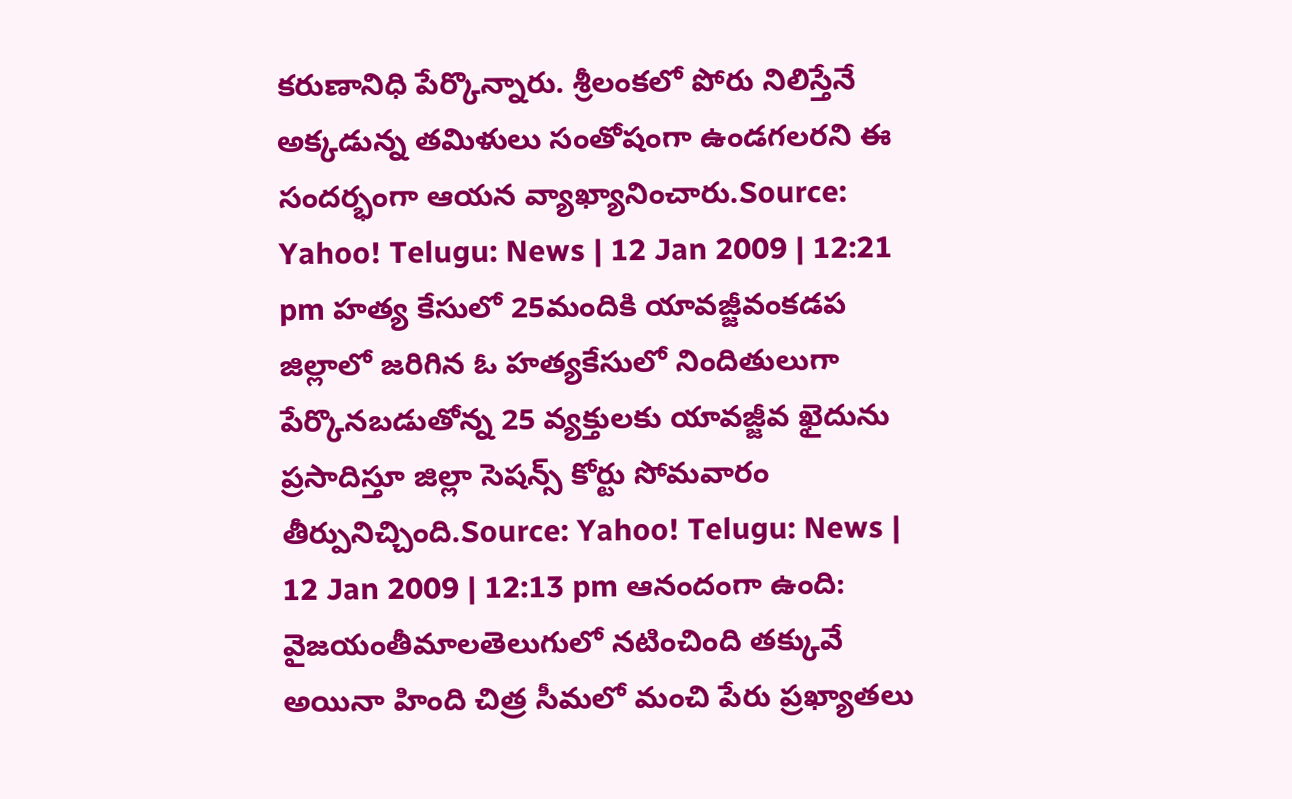కరుణానిధి పేర్కొన్నారు. శ్రీలంకలో పోరు నిలిస్తేనే అక్కడున్న తమిళులు సంతోషంగా ఉండగలరని ఈ సందర్భంగా ఆయన వ్యాఖ్యానించారు.Source: Yahoo! Telugu: News | 12 Jan 2009 | 12:21 pm హత్య కేసులో 25మందికి యావజ్జీవంకడప జిల్లాలో జరిగిన ఓ హత్యకేసులో నిందితులుగా పేర్కొనబడుతోన్న 25 వ్యక్తులకు యావజ్జీవ ఖైదును ప్రసాదిస్తూ జిల్లా సెషన్స్ కోర్టు సోమవారం తీర్పునిచ్చింది.Source: Yahoo! Telugu: News | 12 Jan 2009 | 12:13 pm ఆనందంగా ఉంది: వైజయంతీమాలతెలుగులో నటించింది తక్కువే అయినా హింది చిత్ర సీమలో మంచి పేరు ప్రఖ్యాతలు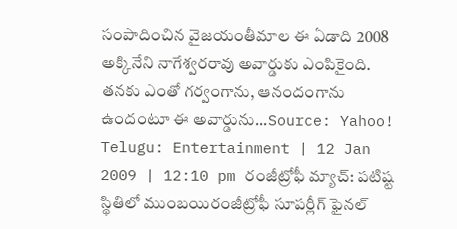సంపాదించిన వైజయంతీమాల ఈ ఏడాది 2008 అక్కినేని నాగేశ్వరరావు అవార్డుకు ఎంపికైంది. తనకు ఎంతో గర్వంగాను, ఆనందంగాను ఉందంటూ ఈ అవార్డును...Source: Yahoo! Telugu: Entertainment | 12 Jan 2009 | 12:10 pm రంజీట్రోఫీ మ్యాచ్: పటిష్ట స్థితిలో ముంబయిరంజీట్రోఫీ సూపర్లీగ్ ఫైనల్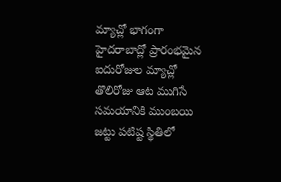మ్యాచ్లో భాగంగా హైదరాబాద్లో ప్రారంభమైన ఐదురోజుల మ్యాచ్లో తొలిరోజు ఆట ముగిసే సమయానికి ముంబయి జట్టు పటిష్ట స్థితిలో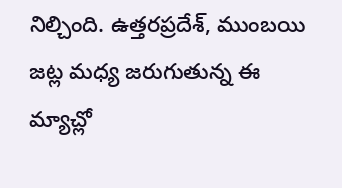నిల్చింది. ఉత్తరప్రదేశ్, ముంబయి జట్ల మధ్య జరుగుతున్న ఈ మ్యాచ్లో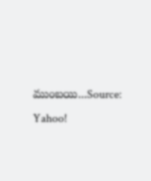ముంబయి...Source: Yahoo!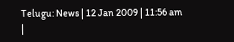Telugu: News | 12 Jan 2009 | 11:56 am
|